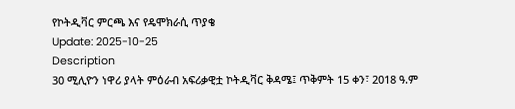የኮትዲቫር ምርጫ እና የዴሞክራሲ ጥያቄ
Update: 2025-10-25
Description
30 ሚሊዮን ነዋሪ ያላት ምዕራብ አፍሪቃዊቷ ኮትዲቫር ቅዳሜ፤ ጥቅምት 15 ቀን፣ 2018 ዓ.ም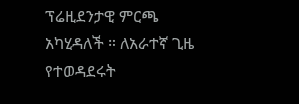ፕሬዚደንታዊ ምርጫ አካሂዳለች ። ለአራተኛ ጊዜ የተወዳደሩት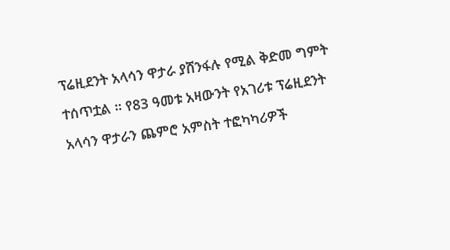ፕሬዚደንት አላሳን ዋታራ ያሸንፋሉ የሚል ቅድመ ግምት ተሰጥቷል ። የ83 ዓመቱ አዛውንት የአገሪቱ ፕሬዚደንት አላሳን ዋታራን ጨምሮ አምስት ተፎካካሪዎች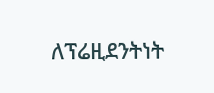ለፕሬዚደንትነት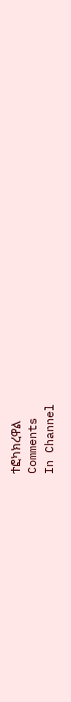ተፎካክረዋል
Comments
In Channel